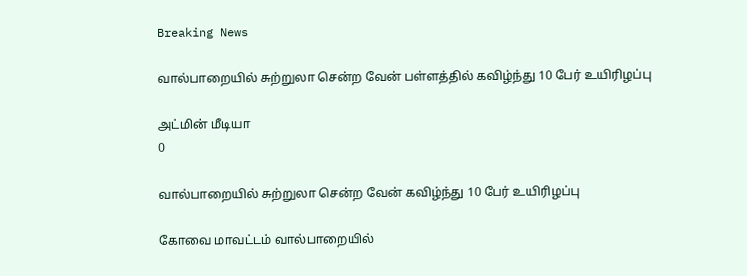Breaking News

வால்பாறையில் சுற்றுலா சென்ற வேன் பள்ளத்தில் கவிழ்ந்து 10 பேர் உயிரிழப்பு

அட்மின் மீடியா
0

வால்பாறையில் சுற்றுலா சென்ற வேன் கவிழ்ந்து 10 பேர் உயிரிழப்பு

கோவை மாவட்டம் வால்பாறையில்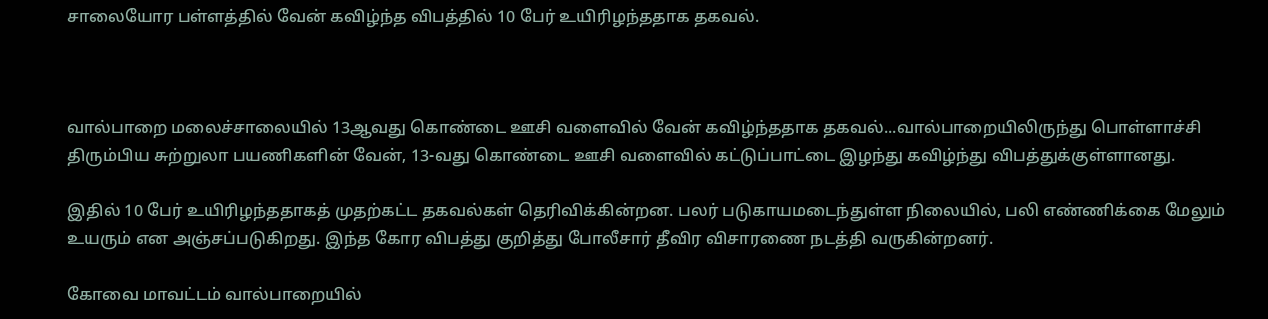சாலையோர பள்ளத்தில் வேன் கவிழ்ந்த விபத்தில் 10 பேர் உயிரிழந்ததாக தகவல்.



வால்பாறை மலைச்சாலையில் 13ஆவது கொண்டை ஊசி வளைவில் வேன் கவிழ்ந்ததாக தகவல்...வால்பாறையிலிருந்து பொள்ளாச்சி திரும்பிய சுற்றுலா பயணிகளின் வேன், 13-வது கொண்டை ஊசி வளைவில் கட்டுப்பாட்டை இழந்து கவிழ்ந்து விபத்துக்குள்ளானது.

இதில் 10 பேர் உயிரிழந்ததாகத் முதற்கட்ட தகவல்கள் தெரிவிக்கின்றன. பலர் படுகாயமடைந்துள்ள நிலையில், பலி எண்ணிக்கை மேலும் உயரும் என அஞ்சப்படுகிறது. இந்த கோர விபத்து குறித்து போலீசார் தீவிர விசாரணை நடத்தி வருகின்றனர்.

கோவை மாவட்டம் வால்பாறையில்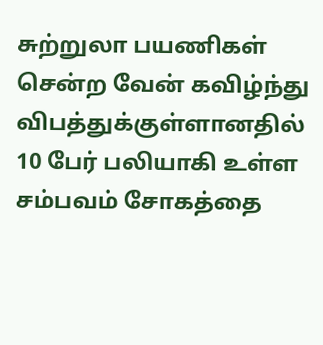சுற்றுலா பயணிகள் சென்ற வேன் கவிழ்ந்து விபத்துக்குள்ளானதில் 10 பேர் பலியாகி உள்ள சம்பவம் சோகத்தை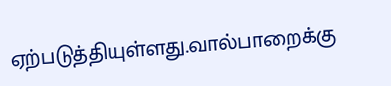ஏற்படுத்தியுள்ளது.வால்பாறைக்கு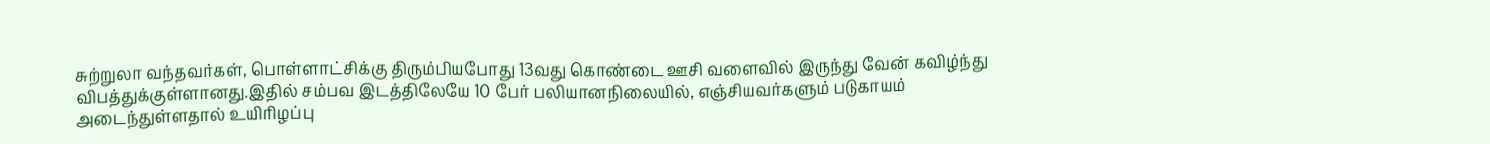சுற்றுலா வந்தவர்கள், பொள்ளாட்சிக்கு திரும்பியபோது 13வது கொண்டை ஊசி வளைவில் இருந்து வேன் கவிழ்ந்து விபத்துக்குள்ளானது.இதில் சம்பவ இடத்திலேயே 10 பேர் பலியானநிலையில், எஞ்சியவர்களும் படுகாயம் அடைந்துள்ளதால் உயிரிழப்பு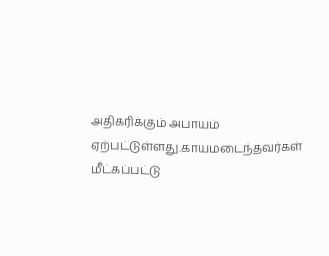அதிகரிக்கும் அபாயம் ஏற்பட்டுள்ளது.காயமடைந்தவர்கள் மீட்கப்பட்டு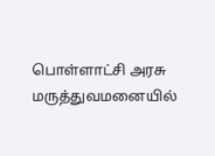பொள்ளாட்சி அரசு மருத்துவமனையில்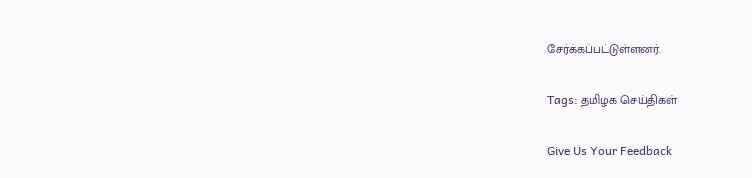சேர்க்கப்பட்டுள்ளனர்.

Tags: தமிழக செய்திகள்

Give Us Your Feedback